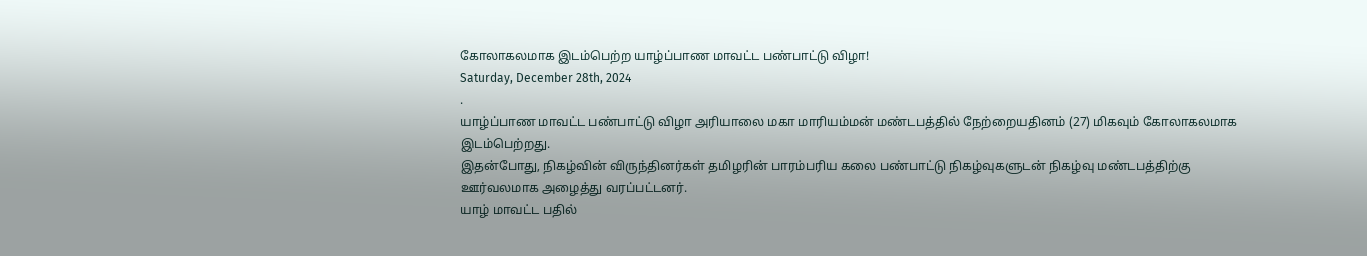கோலாகலமாக இடம்பெற்ற யாழ்ப்பாண மாவட்ட பண்பாட்டு விழா!
Saturday, December 28th, 2024
.
யாழ்ப்பாண மாவட்ட பண்பாட்டு விழா அரியாலை மகா மாரியம்மன் மண்டபத்தில் நேற்றையதினம் (27) மிகவும் கோலாகலமாக இடம்பெற்றது.
இதன்போது, நிகழ்வின் விருந்தினர்கள் தமிழரின் பாரம்பரிய கலை பண்பாட்டு நிகழ்வுகளுடன் நிகழ்வு மண்டபத்திற்கு ஊர்வலமாக அழைத்து வரப்பட்டனர்.
யாழ் மாவட்ட பதில்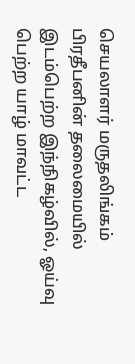செயலாளர் மருதலிங்கம் பிரதீபனின் தலைமையில் இடம்பெற்ற இந்நிகழ்வில், ஓய்வு பெற்ற யாழ் மாவட்ட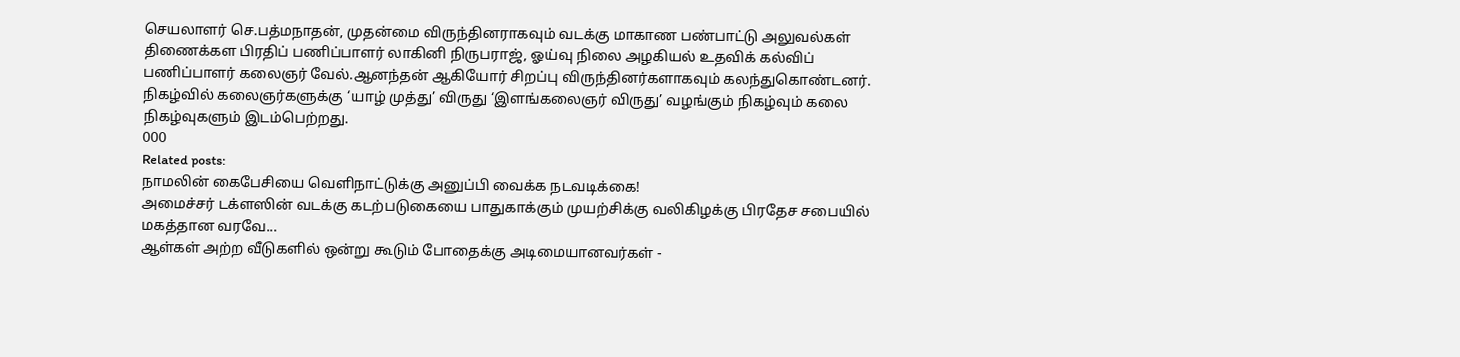செயலாளர் செ.பத்மநாதன், முதன்மை விருந்தினராகவும் வடக்கு மாகாண பண்பாட்டு அலுவல்கள் திணைக்கள பிரதிப் பணிப்பாளர் லாகினி நிருபராஜ், ஓய்வு நிலை அழகியல் உதவிக் கல்விப் பணிப்பாளர் கலைஞர் வேல்.ஆனந்தன் ஆகியோர் சிறப்பு விருந்தினர்களாகவும் கலந்துகொண்டனர்.
நிகழ்வில் கலைஞர்களுக்கு ‘யாழ் முத்து’ விருது ‘இளங்கலைஞர் விருது’ வழங்கும் நிகழ்வும் கலை நிகழ்வுகளும் இடம்பெற்றது.
000
Related posts:
நாமலின் கைபேசியை வெளிநாட்டுக்கு அனுப்பி வைக்க நடவடிக்கை!
அமைச்சர் டக்ளஸின் வடக்கு கடற்படுகையை பாதுகாக்கும் முயற்சிக்கு வலிகிழக்கு பிரதேச சபையில் மகத்தான வரவே...
ஆள்கள் அற்ற வீடுகளில் ஒன்று கூடும் போதைக்கு அடிமையானவர்கள் -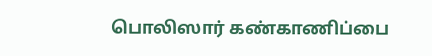பொலிஸார் கண்காணிப்பை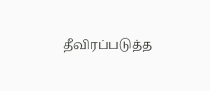தீவிரப்படுத்த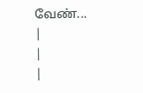வேண்...
|
|
|